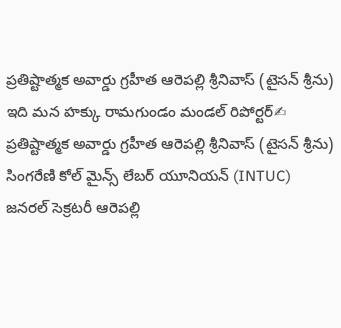ప్రతిష్టాత్మక అవార్డు గ్రహీత ఆరెపల్లి శ్రీనివాస్ (టైసన్ శ్రీను)
ఇది మన హక్కు రామగుండం మండల్ రిపోర్టర్✍
ప్రతిష్టాత్మక అవార్డు గ్రహీత ఆరెపల్లి శ్రీనివాస్ (టైసన్ శ్రీను)
సింగరేణి కోల్ మైన్స్ లేబర్ యూనియన్ (INTUC) జనరల్ సెక్రటరీ ఆరెపల్లి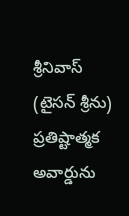శ్రీనివాస్ (టైసన్ శ్రీను) ప్రతిష్టాత్మక అవార్డును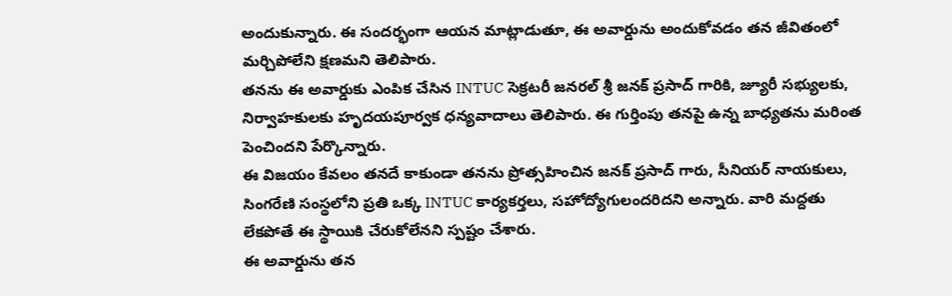అందుకున్నారు. ఈ సందర్భంగా ఆయన మాట్లాడుతూ, ఈ అవార్డును అందుకోవడం తన జీవితంలో మర్చిపోలేని క్షణమని తెలిపారు.
తనను ఈ అవార్డుకు ఎంపిక చేసిన INTUC సెక్రటరీ జనరల్ శ్రీ జనక్ ప్రసాద్ గారికి, జ్యూరీ సభ్యులకు, నిర్వాహకులకు హృదయపూర్వక ధన్యవాదాలు తెలిపారు. ఈ గుర్తింపు తనపై ఉన్న బాధ్యతను మరింత పెంచిందని పేర్కొన్నారు.
ఈ విజయం కేవలం తనదే కాకుండా తనను ప్రోత్సహించిన జనక్ ప్రసాద్ గారు, సీనియర్ నాయకులు, సింగరేణి సంస్థలోని ప్రతి ఒక్క INTUC కార్యకర్తలు, సహోద్యోగులందరిదని అన్నారు. వారి మద్దతు లేకపోతే ఈ స్థాయికి చేరుకోలేనని స్పష్టం చేశారు.
ఈ అవార్డును తన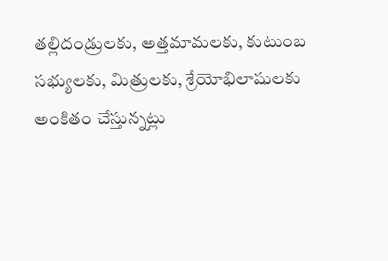తల్లిదండ్రులకు, అత్తమామలకు, కుటుంబ సభ్యులకు, మిత్రులకు, శ్రేయోభిలాషులకు అంకితం చేస్తున్నట్లు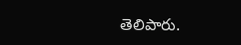తెలిపారు.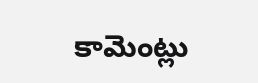కామెంట్లు